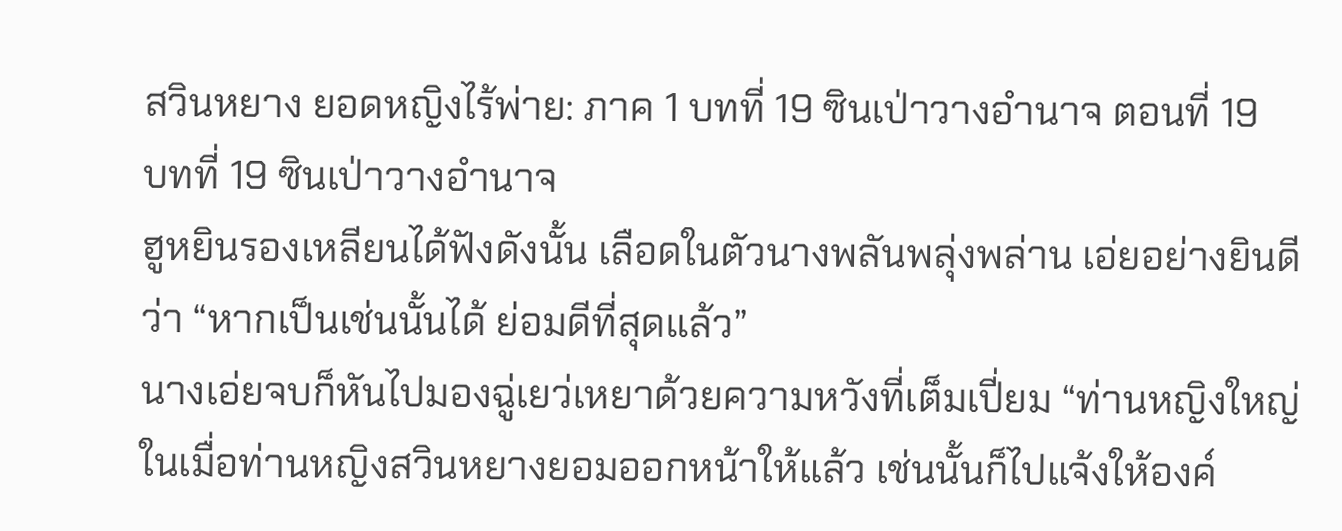สวินหยาง ยอดหญิงไร้พ่าย: ภาค 1 บทที่ 19 ซินเป่าวางอำนาจ ตอนที่ 19
บทที่ 19 ซินเป่าวางอำนาจ
ฮูหยินรองเหลียนได้ฟังดังนั้น เลือดในตัวนางพลันพลุ่งพล่าน เอ่ยอย่างยินดีว่า “หากเป็นเช่นนั้นได้ ย่อมดีที่สุดแล้ว”
นางเอ่ยจบก็หันไปมองฉู่เยว่เหยาด้วยความหวังที่เต็มเปี่ยม “ท่านหญิงใหญ่ ในเมื่อท่านหญิงสวินหยางยอมออกหน้าให้แล้ว เช่นนั้นก็ไปแจ้งให้องค์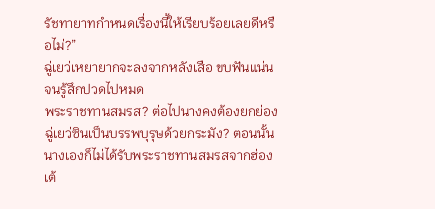รัชทายาทกำหนดเรื่องนี้ให้เรียบร้อยเลยดีหรือไม่?”
ฉู่เยว่เหยายากจะลงจากหลังเสือ ขบฟันแน่น จนรู้สึกปวดไปหมด
พระราชทานสมรส? ต่อไปนางคงต้องยกย่องฉู่เยว่ซินเป็นบรรพบุรุษด้วยกระมัง? ตอนนั้นนางเองก็ไม่ได้รับพระราชทานสมรสจากฮ่องเต้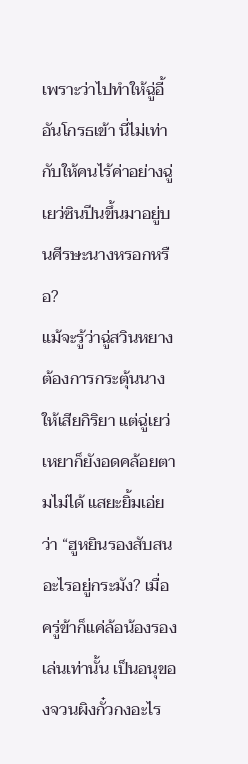เพราะว่าไปทำให้ฉู่อี้อันโกรธเข้า นี่ไม่เท่ากับให้คนไร้ค่าอย่างฉู่เยว่ซินปีนขึ้นมาอยู่บนศีรษะนางหรอกหรือ?
แม้จะรู้ว่าฉู่สวินหยางต้องการกระตุ้นนางให้เสียกิริยา แต่ฉู่เยว่เหยาก็ยังอดคล้อยตามไม่ได้ แสยะยิ้มเอ่ยว่า “ฮูหยินรองสับสนอะไรอยู่กระมัง? เมื่อครู่ข้าก็แค่ล้อน้องรองเล่นเท่านั้น เป็นอนุของจวนผิงกั๋วกงอะไร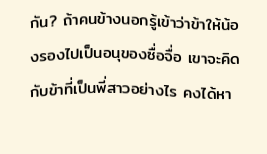กัน? ถ้าคนข้างนอกรู้เข้าว่าข้าให้น้องรองไปเป็นอนุของซื่อจื่อ เขาจะคิดกับข้าที่เป็นพี่สาวอย่างไร คงได้หา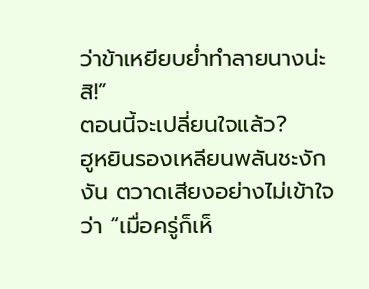ว่าข้าเหยียบย่ำทำลายนางน่ะสิ!”
ตอนนี้จะเปลี่ยนใจแล้ว?
ฮูหยินรองเหลียนพลันชะงักงัน ตวาดเสียงอย่างไม่เข้าใจว่า “เมื่อครู่ก็เห็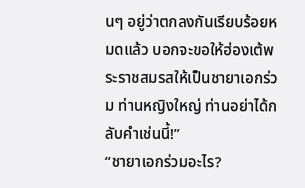นๆ อยู่ว่าตกลงกันเรียบร้อยหมดแล้ว บอกจะขอให้ฮ่องเต้พระราชสมรสให้เป็นชายาเอกร่วม ท่านหญิงใหญ่ ท่านอย่าได้กลับคำเช่นนี้!”
“ชายาเอกร่วมอะไร?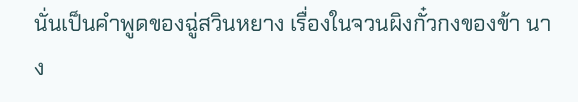นั่นเป็นคำพูดของฉู่สวินหยาง เรื่องในจวนผิงกั๋วกงของข้า นาง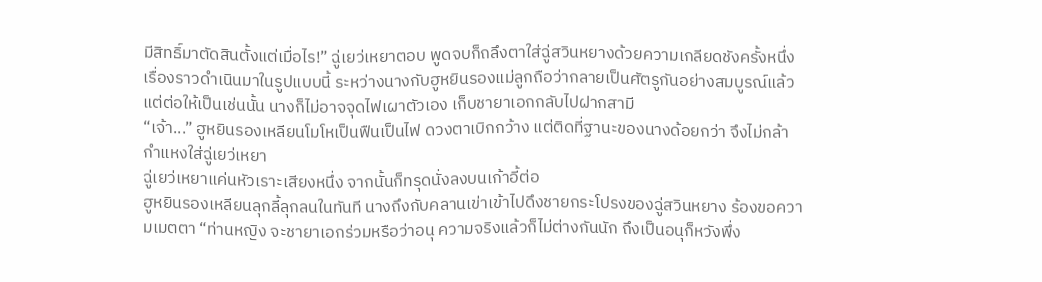มีสิทธิ์มาตัดสินตั้งแต่เมื่อไร!” ฉู่เยว่เหยาตอบ พูดจบก็ถลึงตาใส่ฉู่สวินหยางด้วยความเกลียดชังครั้งหนึ่ง
เรื่องราวดำเนินมาในรูปแบบนี้ ระหว่างนางกับฮูหยินรองแม่ลูกถือว่ากลายเป็นศัตรูกันอย่างสมบูรณ์แล้ว แต่ต่อให้เป็นเช่นนั้น นางก็ไม่อาจจุดไฟเผาตัวเอง เก็บชายาเอกกลับไปฝากสามี
“เจ้า...” ฮูหยินรองเหลียนโมโหเป็นฟืนเป็นไฟ ดวงตาเบิกกว้าง แต่ติดที่ฐานะของนางด้อยกว่า จึงไม่กล้ากำแหงใส่ฉู่เยว่เหยา
ฉู่เยว่เหยาแค่นหัวเราะเสียงหนึ่ง จากนั้นก็ทรุดนั่งลงบนเก้าอี้ต่อ
ฮูหยินรองเหลียนลุกลี้ลุกลนในทันที นางถึงกับคลานเข่าเข้าไปดึงชายกระโปรงของฉู่สวินหยาง ร้องขอความเมตตา “ท่านหญิง จะชายาเอกร่วมหรือว่าอนุ ความจริงแล้วก็ไม่ต่างกันนัก ถึงเป็นอนุก็หวังพึ่ง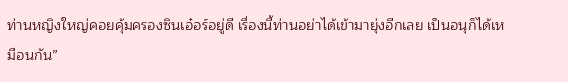ท่านหญิงใหญ่คอยคุ้มครองซินเอ๋อร์อยู่ดี เรื่องนี้ท่านอย่าได้เข้ามายุ่งอีกเลย เป็นอนุก็ได้เหมือนกัน”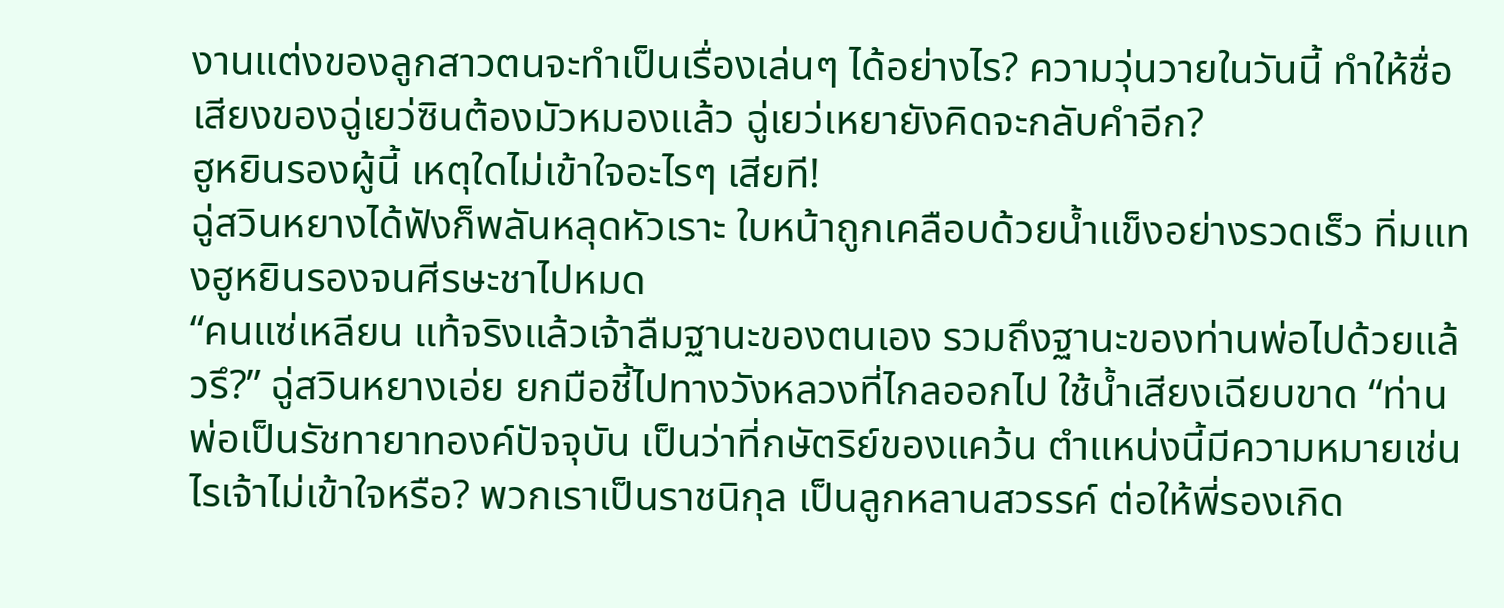งานแต่งของลูกสาวตนจะทำเป็นเรื่องเล่นๆ ได้อย่างไร? ความวุ่นวายในวันนี้ ทำให้ชื่อเสียงของฉู่เยว่ซินต้องมัวหมองแล้ว ฉู่เยว่เหยายังคิดจะกลับคำอีก?
ฮูหยินรองผู้นี้ เหตุใดไม่เข้าใจอะไรๆ เสียที!
ฉู่สวินหยางได้ฟังก็พลันหลุดหัวเราะ ใบหน้าถูกเคลือบด้วยน้ำแข็งอย่างรวดเร็ว ทิ่มแทงฮูหยินรองจนศีรษะชาไปหมด
“คนแซ่เหลียน แท้จริงแล้วเจ้าลืมฐานะของตนเอง รวมถึงฐานะของท่านพ่อไปด้วยแล้วรึ?” ฉู่สวินหยางเอ่ย ยกมือชี้ไปทางวังหลวงที่ไกลออกไป ใช้น้ำเสียงเฉียบขาด “ท่านพ่อเป็นรัชทายาทองค์ปัจจุบัน เป็นว่าที่กษัตริย์ของแคว้น ตำแหน่งนี้มีความหมายเช่นไรเจ้าไม่เข้าใจหรือ? พวกเราเป็นราชนิกุล เป็นลูกหลานสวรรค์ ต่อให้พี่รองเกิด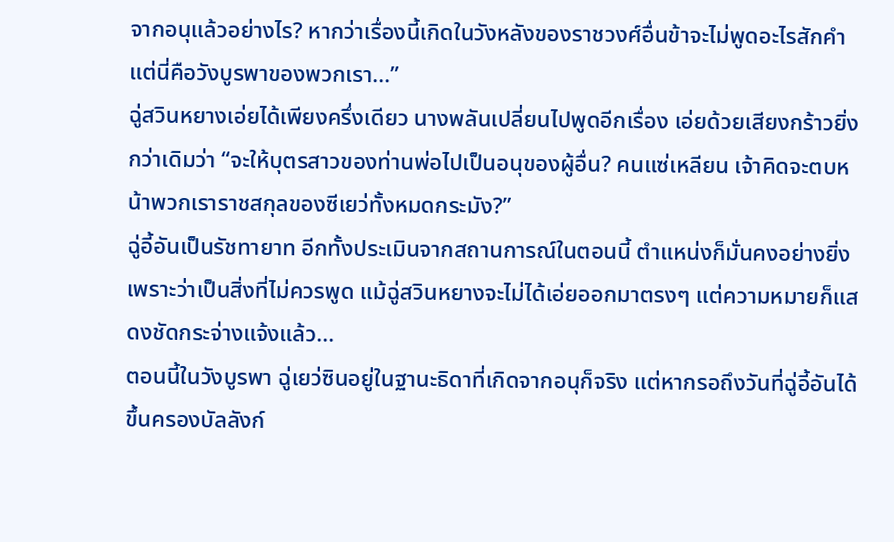จากอนุแล้วอย่างไร? หากว่าเรื่องนี้เกิดในวังหลังของราชวงศ์อื่นข้าจะไม่พูดอะไรสักคำ แต่นี่คือวังบูรพาของพวกเรา...”
ฉู่สวินหยางเอ่ยได้เพียงครึ่งเดียว นางพลันเปลี่ยนไปพูดอีกเรื่อง เอ่ยด้วยเสียงกร้าวยิ่งกว่าเดิมว่า “จะให้บุตรสาวของท่านพ่อไปเป็นอนุของผู้อื่น? คนแซ่เหลียน เจ้าคิดจะตบหน้าพวกเราราชสกุลของซีเยว่ทั้งหมดกระมัง?”
ฉู่อี้อันเป็นรัชทายาท อีกทั้งประเมินจากสถานการณ์ในตอนนี้ ตำแหน่งก็มั่นคงอย่างยิ่ง เพราะว่าเป็นสิ่งที่ไม่ควรพูด แม้ฉู่สวินหยางจะไม่ได้เอ่ยออกมาตรงๆ แต่ความหมายก็แสดงชัดกระจ่างแจ้งแล้ว...
ตอนนี้ในวังบูรพา ฉู่เยว่ซินอยู่ในฐานะธิดาที่เกิดจากอนุก็จริง แต่หากรอถึงวันที่ฉู่อี้อันได้ขึ้นครองบัลลังก์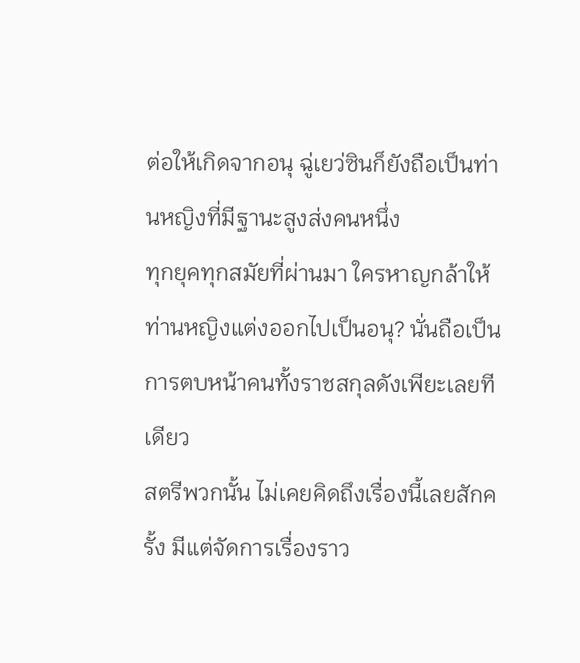ต่อให้เกิดจากอนุ ฉู่เยว่ซินก็ยังถือเป็นท่านหญิงที่มีฐานะสูงส่งคนหนึ่ง
ทุกยุคทุกสมัยที่ผ่านมา ใครหาญกล้าให้ท่านหญิงแต่งออกไปเป็นอนุ? นั่นถือเป็นการตบหน้าคนทั้งราชสกุลดังเพียะเลยทีเดียว
สตรีพวกนั้น ไม่เคยคิดถึงเรื่องนี้เลยสักครั้ง มีแต่จัดการเรื่องราว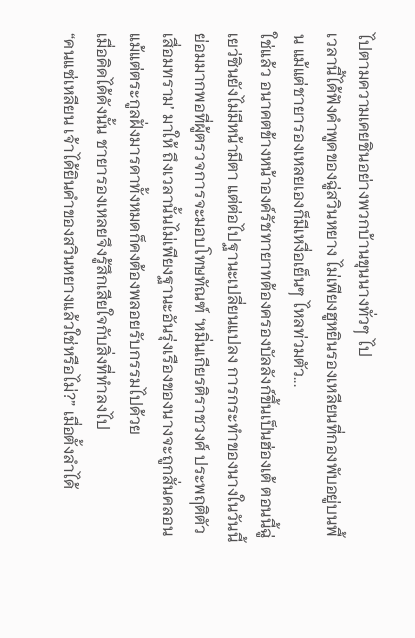ไปตามความเคยชินอย่างพวกบ้านขุนนางทั่วๆ ไป
เวลานี้ได้ฟังคำพูดของฉู่สวินหยาง ไม่เพียงฮูหยินรองเหลียนที่กองพับอยู่บนพื้น แม้แต่ชายารองเหลยเองก็มีเหงื่อเย็นๆ ไหลท่วมตัว...
ใช่แล้ว อนาคตข้างหน้าองค์รัชทายาทต้องครองบัลลังก์ขึ้นเป็นฮ่องเต้ ตอนนี้ฉู่เยว่ซินยังไม่มีหน้ามีตา แต่ต่อไปฐานะเปลี่ยนแปลง การกระทำของนางในวันนี้ย่อมมากพอที่ผู้ตรวจการจะมอบโทษทัณฑ์ ‘หมิ่นเกียรติราชวงศ์ ประพฤติตัวเสื่อมทราม’ มาให้ ถึงเวลานั้นไม่เพียงฐานะอันรุ่งเรืองของนางจะถูกสั่นคลอน แม้แต่ตระกูลฝั่งมารดาทั้งหมดก็คงต้องพลอยรับกรรมไปด้วย
เมื่อคิดได้ดังนั้น ชายารองเหลยจึงรู้สึกเสียใจกับสิ่งที่ทำลงไป
“คนแซ่เหลียน เจ้าได้ยินคำของสวินหยางแล้วใช่หรือไม่?” เมื่อตั้งลำได้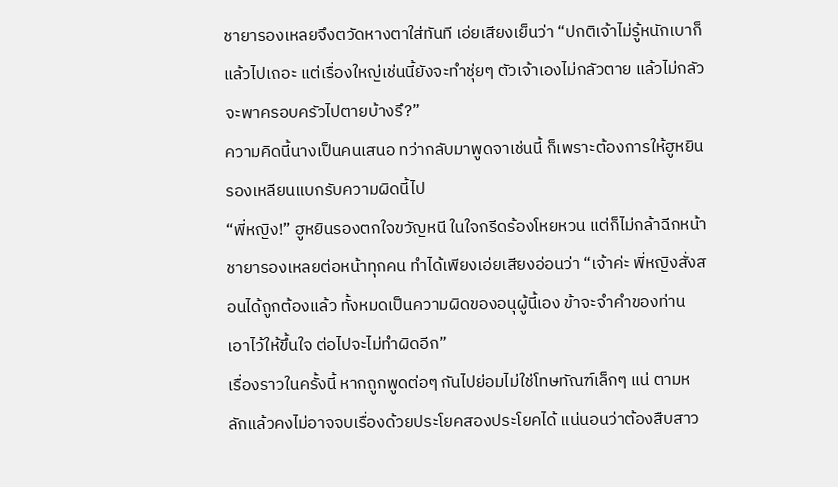ชายารองเหลยจึงตวัดหางตาใส่ทันที เอ่ยเสียงเย็นว่า “ปกติเจ้าไม่รู้หนักเบาก็แล้วไปเถอะ แต่เรื่องใหญ่เช่นนี้ยังจะทำชุ่ยๆ ตัวเจ้าเองไม่กลัวตาย แล้วไม่กลัวจะพาครอบครัวไปตายบ้างรึ?”
ความคิดนี้นางเป็นคนเสนอ ทว่ากลับมาพูดจาเช่นนี้ ก็เพราะต้องการให้ฮูหยินรองเหลียนแบกรับความผิดนี้ไป
“พี่หญิง!” ฮูหยินรองตกใจขวัญหนี ในใจกรีดร้องโหยหวน แต่ก็ไม่กล้าฉีกหน้าชายารองเหลยต่อหน้าทุกคน ทำได้เพียงเอ่ยเสียงอ่อนว่า “เจ้าค่ะ พี่หญิงสั่งสอนได้ถูกต้องแล้ว ทั้งหมดเป็นความผิดของอนุผู้นี้เอง ข้าจะจำคำของท่านเอาไว้ให้ขึ้นใจ ต่อไปจะไม่ทำผิดอีก”
เรื่องราวในครั้งนี้ หากถูกพูดต่อๆ กันไปย่อมไม่ใช่โทษทัณฑ์เล็กๆ แน่ ตามหลักแล้วคงไม่อาจจบเรื่องด้วยประโยคสองประโยคได้ แน่นอนว่าต้องสืบสาว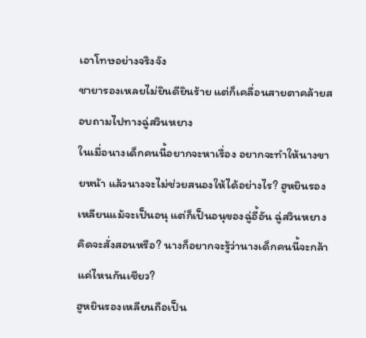เอาโทษอย่างจริงจัง
ชายารองเหลยไม่ยินดียินร้าย แต่ก็เคลื่อนสายตาคล้ายสอบถามไปทางฉู่สวินหยาง
ในเมื่อนางเด็กคนนี้อยากจะหาเรื่อง อยากจะทำให้นางขายหน้า แล้วนางจะไม่ช่วยสนองให้ได้อย่างไร? ฮูหยินรองเหลียนแม้จะเป็นอนุ แต่ก็เป็นอนุของฉู่อี้อัน ฉู่สวินหยางคิดจะสั่งสอนหรือ? นางก็อยากจะรู้ว่านางเด็กคนนี้จะกล้าแค่ไหนกันเชียว?
ฮูหยินรองเหลียนถือเป็น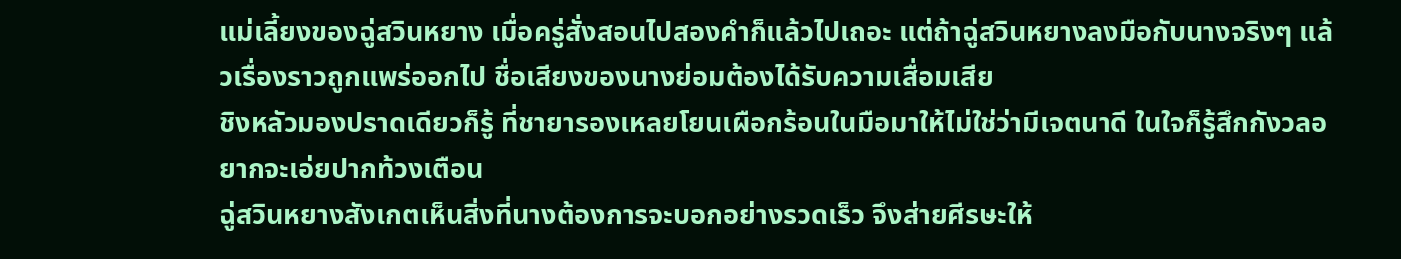แม่เลี้ยงของฉู่สวินหยาง เมื่อครู่สั่งสอนไปสองคำก็แล้วไปเถอะ แต่ถ้าฉู่สวินหยางลงมือกับนางจริงๆ แล้วเรื่องราวถูกแพร่ออกไป ชื่อเสียงของนางย่อมต้องได้รับความเสื่อมเสีย
ชิงหลัวมองปราดเดียวก็รู้ ที่ชายารองเหลยโยนเผือกร้อนในมือมาให้ไม่ใช่ว่ามีเจตนาดี ในใจก็รู้สึกกังวลอยากจะเอ่ยปากท้วงเตือน
ฉู่สวินหยางสังเกตเห็นสิ่งที่นางต้องการจะบอกอย่างรวดเร็ว จึงส่ายศีรษะให้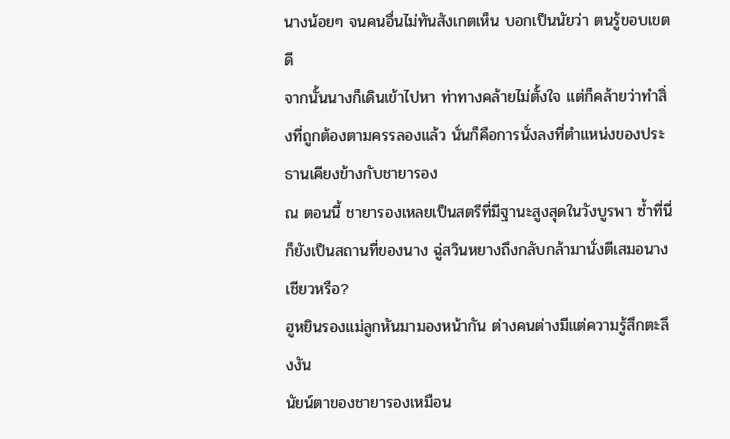นางน้อยๆ จนคนอื่นไม่ทันสังเกตเห็น บอกเป็นนัยว่า ตนรู้ขอบเขตดี
จากนั้นนางก็เดินเข้าไปหา ท่าทางคล้ายไม่ตั้งใจ แต่ก็คล้ายว่าทำสิ่งที่ถูกต้องตามครรลองแล้ว นั่นก็คือการนั่งลงที่ตำแหน่งของประธานเคียงข้างกับชายารอง
ณ ตอนนี้ ชายารองเหลยเป็นสตรีที่มีฐานะสูงสุดในวังบูรพา ซ้ำที่นี่ก็ยังเป็นสถานที่ของนาง ฉู่สวินหยางถึงกลับกล้ามานั่งตีเสมอนางเชียวหรือ?
ฮูหยินรองแม่ลูกหันมามองหน้ากัน ต่างคนต่างมีแต่ความรู้สึกตะลึงงัน
นัยน์ตาของชายารองเหมือน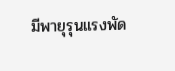มีพายุรุนแรงพัด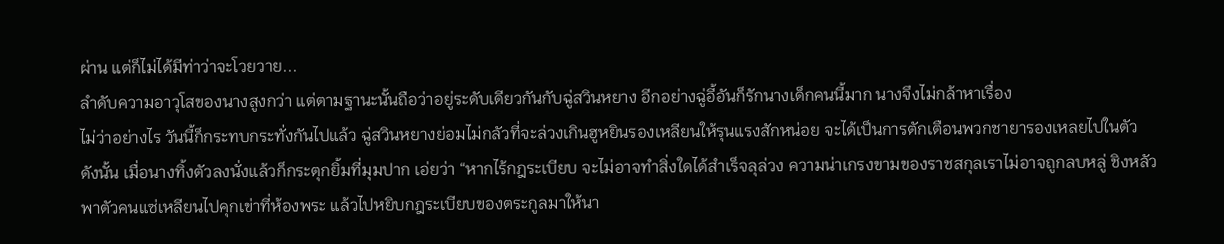ผ่าน แต่ก็ไม่ได้มีท่าว่าจะโวยวาย...
ลำดับความอาวุโสของนางสูงกว่า แต่ตามฐานะนั้นถือว่าอยู่ระดับเดียวกันกับฉู่สวินหยาง อีกอย่างฉู่อี้อันก็รักนางเด็กคนนี้มาก นางจึงไม่กล้าหาเรื่อง
ไม่ว่าอย่างไร วันนี้ก็กระทบกระทั่งกันไปแล้ว ฉู่สวินหยางย่อมไม่กลัวที่จะล่วงเกินฮูหยินรองเหลียนให้รุนแรงสักหน่อย จะได้เป็นการตักเตือนพวกชายารองเหลยไปในตัว
ดังนั้น เมื่อนางทิ้งตัวลงนั่งแล้วก็กระตุกยิ้มที่มุมปาก เอ่ยว่า “หากไร้กฎระเบียบ จะไม่อาจทำสิ่งใดได้สำเร็จลุล่วง ความน่าเกรงขามของราชสกุลเราไม่อาจถูกลบหลู่ ชิงหลัว พาตัวคนแซ่เหลียนไปคุกเข่าที่ห้องพระ แล้วไปหยิบกฎระเบียบของตระกูลมาให้นา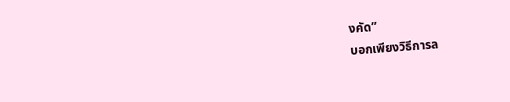งคัด”
บอกเพียงวิธีการล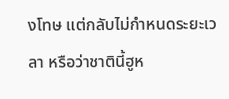งโทษ แต่กลับไม่กำหนดระยะเวลา หรือว่าชาตินี้ฮูห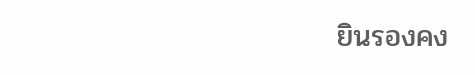ยินรองคง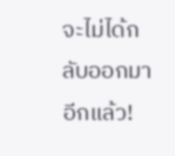จะไม่ได้กลับออกมาอีกแล้ว!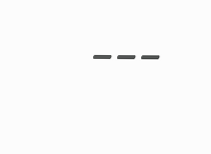---